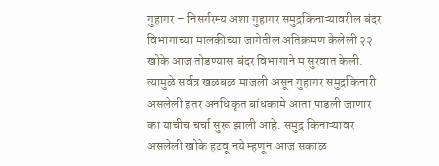गुहागर – निसर्गरम्य अशा गुहागर समुद्रकिनाऱ्यावरील बंदर विभागाच्या मालकीच्या जागेतील अतिक्रमण केलेली २२ खोके आज तोडण्यास बंदर विभागाने म सुरवात केली. त्यामुळे सर्वत्र खळबळ माजली असून गुहागर समुद्रकिनारी असलेली इतर अनधिकृत बांधकामे आता पाडली जाणार का याचीच चर्चा सुरू झाली आहे. समुद्र किनाऱ्यावर असलेली खोके हटवू नये म्हणून आज सकाळ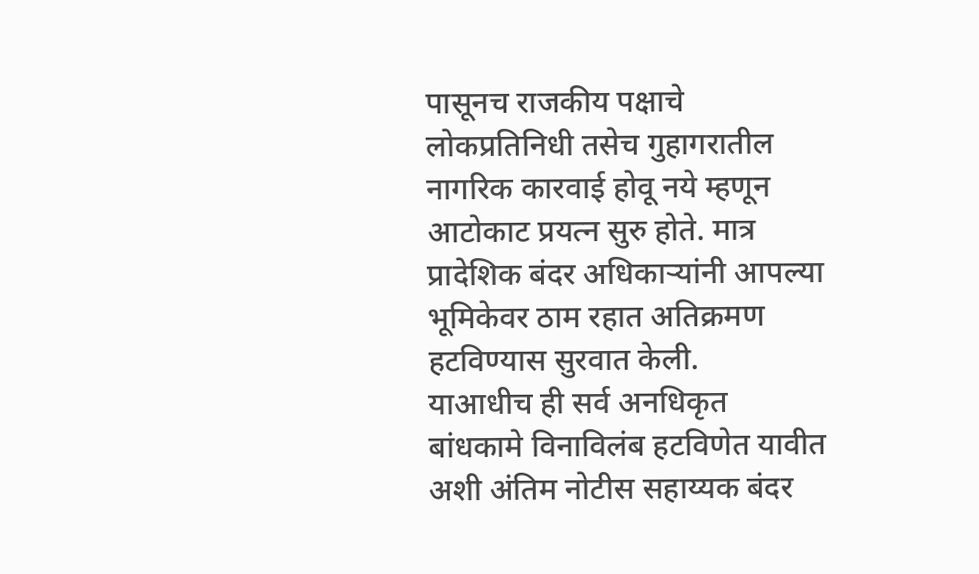पासूनच राजकीय पक्षाचे लोकप्रतिनिधी तसेच गुहागरातील नागरिक कारवाई होवू नये म्हणून आटोकाट प्रयत्न सुरु होते. मात्र प्रादेशिक बंदर अधिकाऱ्यांनी आपल्या भूमिकेवर ठाम रहात अतिक्रमण हटविण्यास सुरवात केली.
याआधीच ही सर्व अनधिकृत बांधकामे विनाविलंब हटविणेत यावीत अशी अंतिम नोटीस सहाय्यक बंदर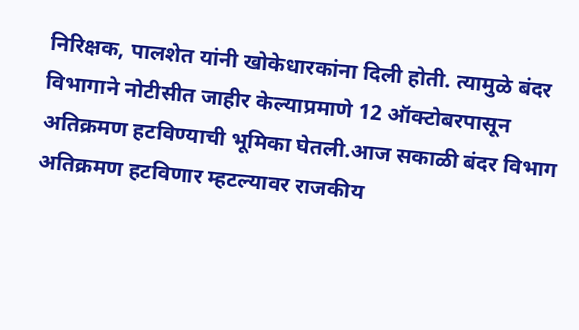निरिक्षक, पालशेत यांनी खोकेधारकांना दिली होती. त्यामुळे बंदर विभागाने नोटीसीत जाहीर केल्याप्रमाणे 12 ऑक्टोबरपासून अतिक्रमण हटविण्याची भूमिका घेतली.आज सकाळी बंदर विभाग अतिक्रमण हटविणार म्हटल्यावर राजकीय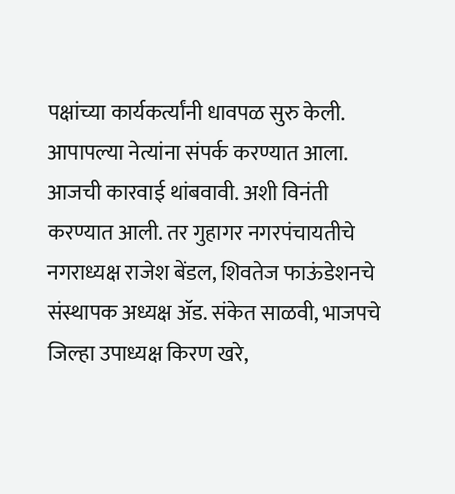पक्षांच्या कार्यकर्त्यांनी धावपळ सुरु केली. आपापल्या नेत्यांना संपर्क करण्यात आला. आजची कारवाई थांबवावी. अशी विनंती करण्यात आली. तर गुहागर नगरपंचायतीचे नगराध्यक्ष राजेश बेंडल, शिवतेज फाऊंडेशनचे संस्थापक अध्यक्ष ॲड. संकेत साळवी, भाजपचे जिल्हा उपाध्यक्ष किरण खरे,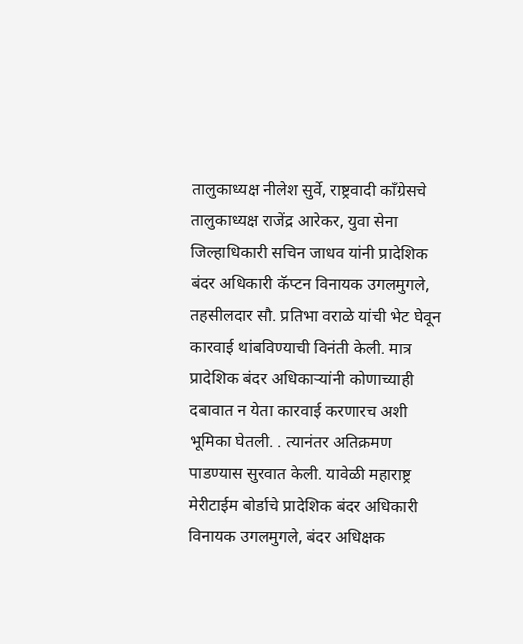तालुकाध्यक्ष नीलेश सुर्वे, राष्ट्रवादी काँग्रेसचे तालुकाध्यक्ष राजेंद्र आरेकर, युवा सेना जिल्हाधिकारी सचिन जाधव यांनी प्रादेशिक बंदर अधिकारी कॅप्टन विनायक उगलमुगले, तहसीलदार सौ. प्रतिभा वराळे यांची भेट घेवून कारवाई थांबविण्याची विनंती केली. मात्र प्रादेशिक बंदर अधिकाऱ्यांनी कोणाच्याही दबावात न येता कारवाई करणारच अशी भूमिका घेतली. . त्यानंतर अतिक्रमण पाडण्यास सुरवात केली. यावेळी महाराष्ट्र मेरीटाईम बोर्डाचे प्रादेशिक बंदर अधिकारी विनायक उगलमुगले, बंदर अधिक्षक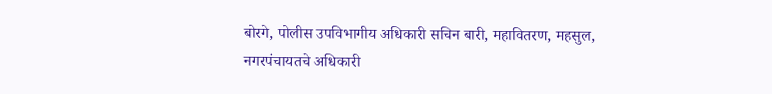बोरगे, पोलीस उपविभागीय अधिकारी सचिन बारी, महावितरण, महसुल, नगरपंचायतचे अधिकारी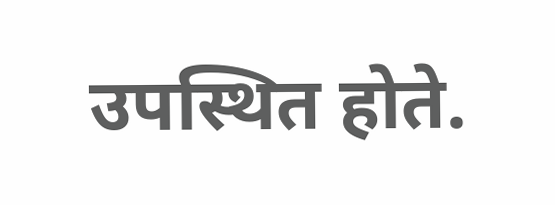उपस्थित होते.